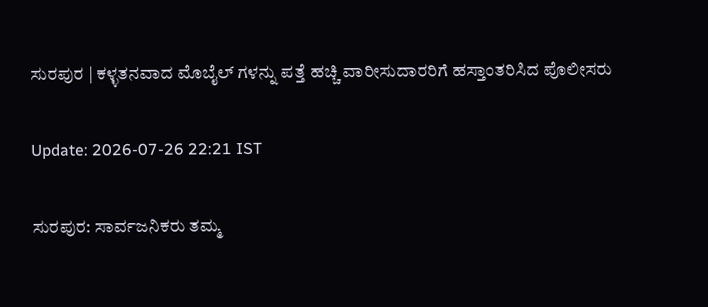ಸುರಪುರ | ಕಳ್ಳತನವಾದ ಮೊಬೈಲ್‌ ಗಳನ್ನು ಪತ್ತೆ ಹಚ್ಚಿ ವಾರೀಸುದಾರರಿಗೆ ಹಸ್ತಾಂತರಿಸಿದ ಪೊಲೀಸರು

Update: 2026-07-26 22:21 IST

ಸುರಪುರ: ಸಾರ್ವಜನಿಕರು ತಮ್ಮ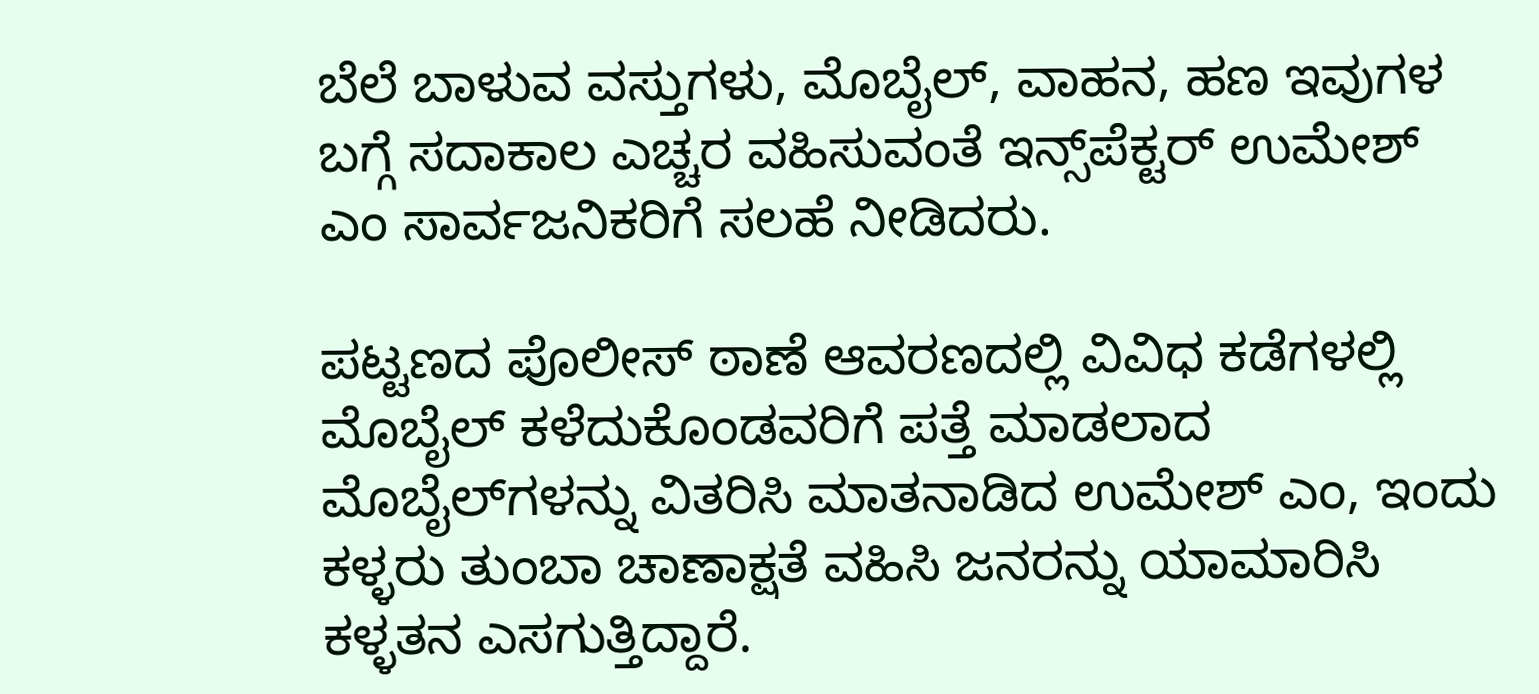ಬೆಲೆ ಬಾಳುವ ವಸ್ತುಗಳು, ಮೊಬೈಲ್, ವಾಹನ, ಹಣ ಇವುಗಳ ಬಗ್ಗೆ ಸದಾಕಾಲ ಎಚ್ಚರ ವಹಿಸುವಂತೆ ಇನ್ಸ್‌ಪೆಕ್ಟರ್‌ ಉಮೇಶ್ ಎಂ ಸಾರ್ವಜನಿಕರಿಗೆ ಸಲಹೆ ನೀಡಿದರು.

ಪಟ್ಟಣದ ಪೊಲೀಸ್ ಠಾಣೆ ಆವರಣದಲ್ಲಿ ವಿವಿಧ ಕಡೆಗಳಲ್ಲಿ ಮೊಬೈಲ್ ಕಳೆದುಕೊಂಡವರಿಗೆ ಪತ್ತೆ ಮಾಡಲಾದ ಮೊಬೈಲ್‌ಗಳನ್ನು ವಿತರಿಸಿ ಮಾತನಾಡಿದ ಉಮೇಶ್ ಎಂ, ಇಂದು ಕಳ್ಳರು ತುಂಬಾ ಚಾಣಾಕ್ಷತೆ ವಹಿಸಿ ಜನರನ್ನು ಯಾಮಾರಿಸಿ ಕಳ್ಳತನ ಎಸಗುತ್ತಿದ್ದಾರೆ.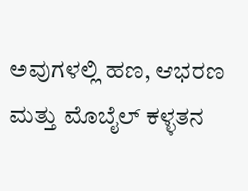ಅವುಗಳಲ್ಲಿ ಹಣ, ಆಭರಣ ಮತ್ತು ಮೊಬೈಲ್ ಕಳ್ಳತನ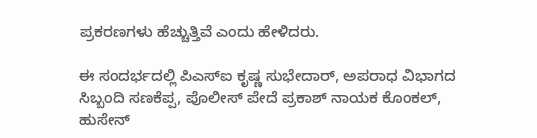ಪ್ರಕರಣಗಳು ಹೆಚ್ಚುತ್ತಿವೆ ಎಂದು ಹೇಳಿದರು.

ಈ ಸಂದರ್ಭದಲ್ಲಿ ಪಿಎಸ್ಐ ಕೃಷ್ಣ ಸುಭೇದಾರ್, ಅಪರಾಧ ವಿಭಾಗದ ಸಿಬ್ಬಂದಿ ಸಣಕೆಪ್ಪ, ಪೊಲೀಸ್ ಪೇದೆ ಪ್ರಕಾಶ್‌ ನಾಯಕ ಕೊಂಕಲ್, ಹುಸೇನ್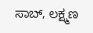ಸಾಬ್, ಲಕ್ಷ್ಮಣ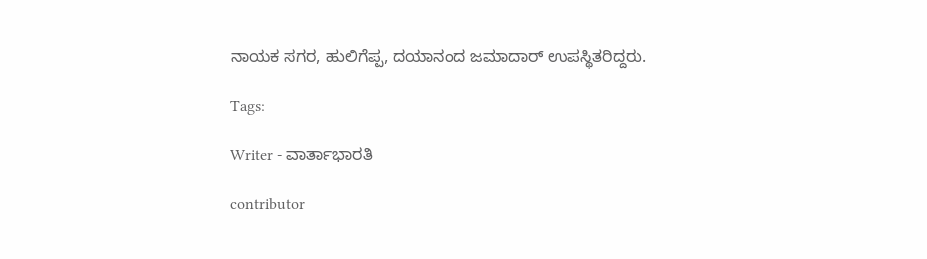ನಾಯಕ ಸಗರ, ಹುಲಿಗೆಪ್ಪ, ದಯಾನಂದ ಜಮಾದಾರ್ ಉಪಸ್ಥಿತರಿದ್ದರು.

Tags:

Writer - ವಾರ್ತಾಭಾರತಿ

contributor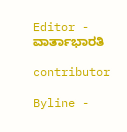Editor - ವಾರ್ತಾಭಾರತಿ

contributor

Byline -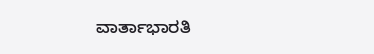ವಾರ್ತಾಭಾರತಿ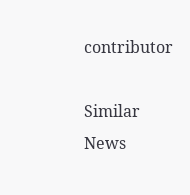contributor

Similar News